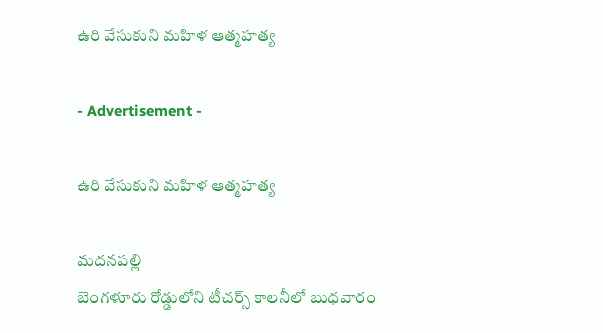ఉరి వేసుకుని మహిళ ఆత్మహత్య

- Advertisement -

ఉరి వేసుకుని మహిళ ఆత్మహత్య

మదనపల్లి
బెంగళూరు రోడ్డులోని టీచర్స్ కాలనీలో బుధవారం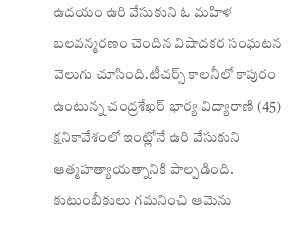ఉదయం ఉరి వేసుకుని ఓ మహిళ బలవన్మరణం చెందిన విషాదకర సంఘటన వెలుగు చూసింది.టీచర్స్ కాలనీలో కాపురం ఉంటున్న చంద్రశేఖర్ భార్య విద్యారాణి (45) క్షనికావేశంలో ఇంట్లోనే ఉరి వేసుకుని ఆత్మహత్యాయత్నానికి పాల్పడింది. కుటుంబీకులు గమనించి ఆమెను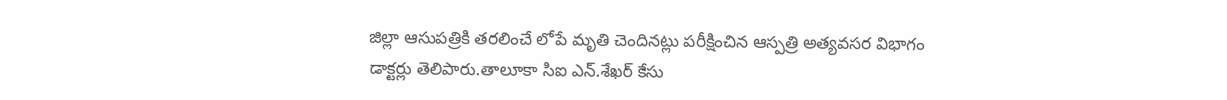జిల్లా ఆసుపత్రికి తరలించే లోపే మృతి చెందినట్లు పరీక్షించిన ఆస్పత్రి అత్యవసర విభాగం డాక్టర్లు తెలిపారు.తాలూకా సిఐ ఎన్.శేఖర్ కేసు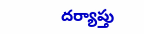దర్యాప్తు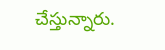చేస్తున్నారు.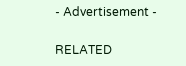- Advertisement -

RELATED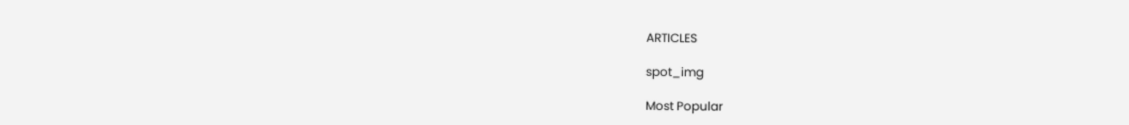ARTICLES

spot_img

Most Popular